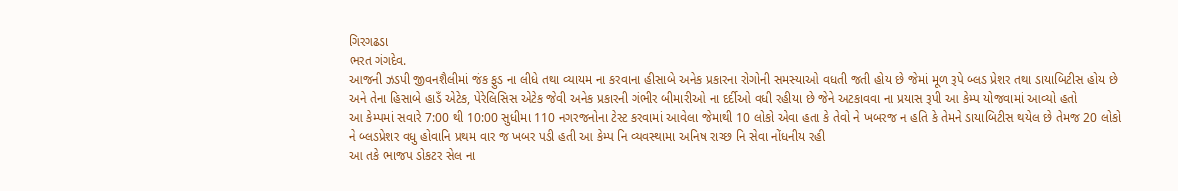ગિરગઢડા
ભરત ગંગદેવ.
આજની ઝડપી જીવનશૈલીમાં જંક ફુડ ના લીધે તથા વ્યાયમ ના કરવાના હીસાબે અનેક પ્રકારના રોગોની સમસ્યાઓ વધતી જતી હોય છે જેમાં મૂળ રૂપે બ્લડ પ્રેશર તથા ડાયાબિટીસ હોય છે અને તેના હિસાબે હાડઁ એટેક, પેરેલિસિસ એટેક જેવી અનેક પ્રકારની ગંભીર બીમારીઓ ના દર્દીઓ વધી રહીયા છે જેને અટકાવવા ના પ્રયાસ રૂપી આ કેમ્પ યોજવામાં આવ્યો હતો
આ કેમ્પમાં સવારે 7:00 થી 10:00 સુધીમા 110 નગરજનોના ટેસ્ટ કરવામાં આવેલા જેમાથી 10 લોકો એવા હતા કે તેવો ને ખબરજ ન હતિ કે તેમને ડાયાબિટીસ થયેલ છે તેમજ 20 લોકો ને બ્લડપ્રેશર વધુ હોવાનિ પ્રથમ વાર જ ખબર પડી હતી આ કેમ્પ નિ વ્યવસ્થામા અનિષ રાચ્છ નિ સેવા નોંધનીય રહી
આ તકે ભાજપ ડોકટર સેલ ના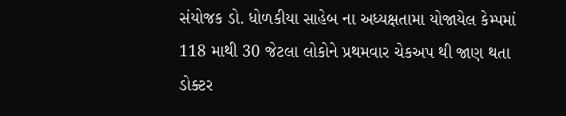સંયોજક ડો. ધોળકીયા સાહેબ ના અધ્યક્ષતામા યોજાયેલ કેમ્પમાં 118 માથી 30 જેટલા લોકોને પ્રથમવાર ચેકઅપ થી જાણ થતા ડોક્ટર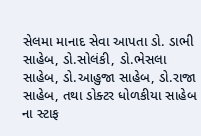સેલમા માનાદ સેવા આપતા ડો. ડાભી સાહેબ, ડો.સોલંકી, ડો.ભેસલા સાહેબ, ડો.આહુજા સાહેબ, ડો.રાજા સાહેબ, તથા ડોક્ટર ધોળકીયા સાહેબ ના સ્ટાફ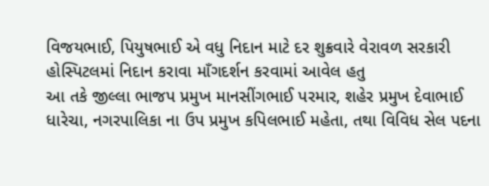વિજયભાઈ, પિયુષભાઈ એ વધુ નિદાન માટે દર શુક્રવારે વેરાવળ સરકારી હોસ્પિટલમાં નિદાન કરાવા માઁગદર્શન કરવામાં આવેલ હતુ
આ તકે જીલ્લા ભાજપ પ્રમુખ માનસીંગભાઈ પરમાર, શહેર પ્રમુખ દેવાભાઈ ધારેચા, નગરપાલિકા ના ઉપ પ્રમુખ કપિલભાઈ મહેતા, તથા વિવિધ સેલ પદના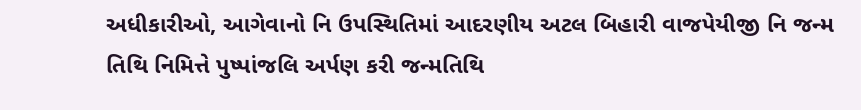અધીકારીઓ, આગેવાનો નિ ઉપસ્થિતિમાં આદરણીય અટલ બિહારી વાજપેયીજી નિ જન્મ તિથિ નિમિત્તે પુષ્પાંજલિ અર્પણ કરી જન્મતિથિ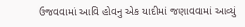ઉજવવામાં આવિ હોવનુ એક યાદીમાં જણાવવામાં આવ્યું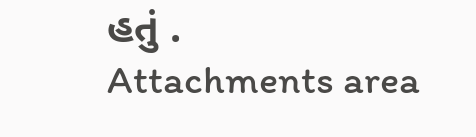હતું .
Attachments area